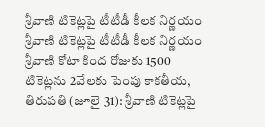శ్రీవాణి టికెట్లపై టీటీడీ కీలక నిర్ణయం
శ్రీవాణి టికెట్లపై టీటీడీ కీలక నిర్ణయం శ్రీవాణి కోటా కింద రోజుకు 1500 టికెట్లను 2వేలకు పెంపు కాకతీయ, తిరుపతి (జూలై 31): శ్రీవాణి టికెట్లపై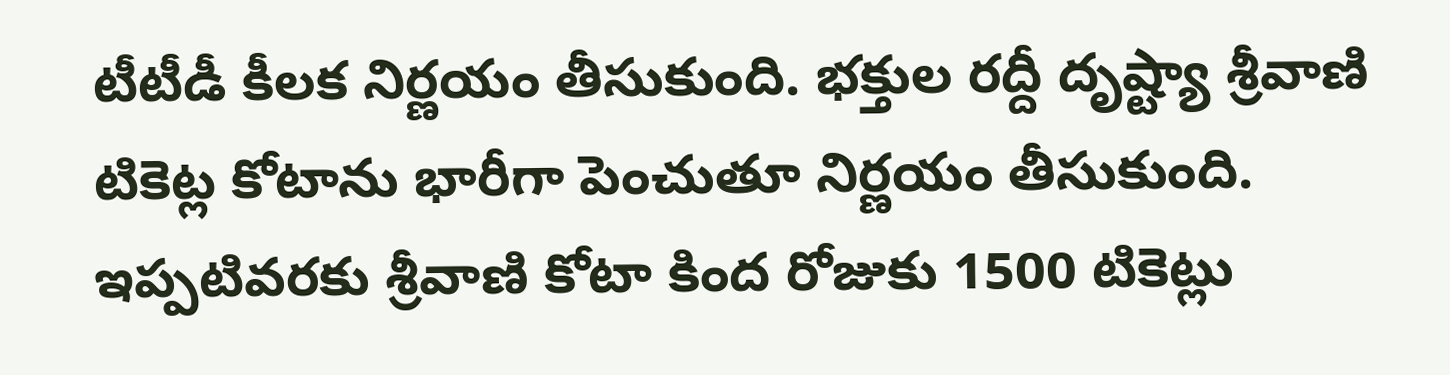టీటీడీ కీలక నిర్ణయం తీసుకుంది. భక్తుల రద్దీ దృష్ట్యా శ్రీవాణి టికెట్ల కోటాను భారీగా పెంచుతూ నిర్ణయం తీసుకుంది. ఇప్పటివరకు శ్రీవాణి కోటా కింద రోజుకు 1500 టికెట్లు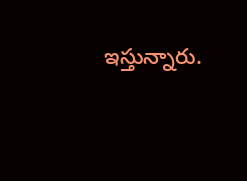ఇస్తున్నారు.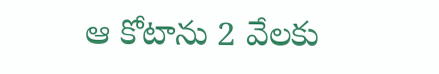ఆ కోటాను 2 వేలకు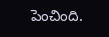పెంచింది.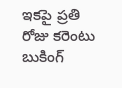ఇకపై ప్రతి రోజు కరెంటు బుకింగ్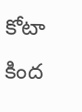కోటా కింద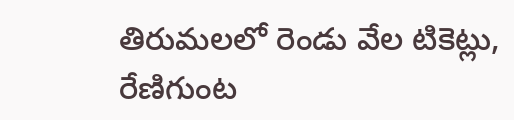తిరుమలలో రెండు వేల టికెట్లు, రేణిగుంట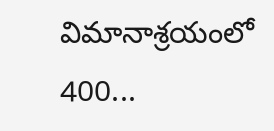విమానాశ్రయంలో 400...